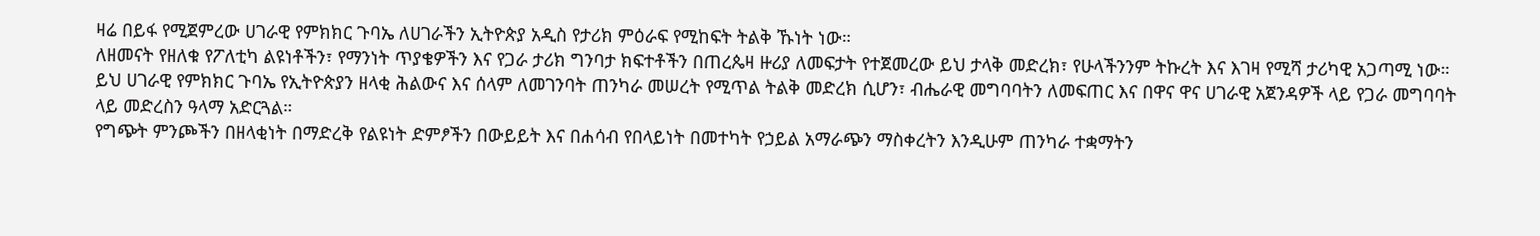ዛሬ በይፋ የሚጀምረው ሀገራዊ የምክክር ጉባኤ ለሀገራችን ኢትዮጵያ አዲስ የታሪክ ምዕራፍ የሚከፍት ትልቅ ኹነት ነው።
ለዘመናት የዘለቁ የፖለቲካ ልዩነቶችን፣ የማንነት ጥያቄዎችን እና የጋራ ታሪክ ግንባታ ክፍተቶችን በጠረጴዛ ዙሪያ ለመፍታት የተጀመረው ይህ ታላቅ መድረክ፣ የሁላችንንም ትኩረት እና እገዛ የሚሻ ታሪካዊ አጋጣሚ ነው።
ይህ ሀገራዊ የምክክር ጉባኤ የኢትዮጵያን ዘላቂ ሕልውና እና ሰላም ለመገንባት ጠንካራ መሠረት የሚጥል ትልቅ መድረክ ሲሆን፣ ብሔራዊ መግባባትን ለመፍጠር እና በዋና ዋና ሀገራዊ አጀንዳዎች ላይ የጋራ መግባባት ላይ መድረስን ዓላማ አድርጓል።
የግጭት ምንጮችን በዘላቂነት በማድረቅ የልዩነት ድምፆችን በውይይት እና በሐሳብ የበላይነት በመተካት የኃይል አማራጭን ማስቀረትን እንዲሁም ጠንካራ ተቋማትን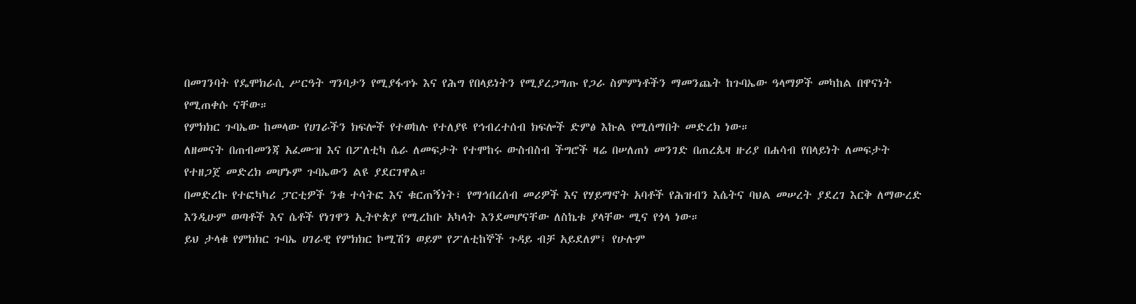በመገንባት የዴሞክራሲ ሥርዓት ግንባታን የሚያፋጥኑ እና የሕግ የበላይነትን የሚያረጋግጡ የጋራ ስምምነቶችን ማመንጨት ከጉባኤው ዓላማዎች መካከል በዋናነት የሚጠቀሱ ናቸው።
የምክክር ጉባኤው ከመላው የሀገራችን ክፍሎች የተወከሉ የተለያዩ የኅብረተሰብ ክፍሎች ድምፅ እኩል የሚሰማበት መድረክ ነው።
ለዘመናት በጠብመንጃ አፈሙዝ እና በፖለቲካ ሴራ ለመፍታት የተሞከሩ ውስብስብ ችግሮች ዛሬ በሠለጠነ መንገድ በጠረጴዛ ዙሪያ በሐሳብ የበላይነት ለመፍታት የተዘጋጀ መድረክ መሆኑም ጉባኤውን ልዩ ያደርገዋል።
በመድረኩ የተፎካካሪ ፓርቲዎች ንቁ ተሳትፎ እና ቁርጠኝነት፣ የማኅበረሰብ መሪዎች እና የሃይማኖት አባቶች የሕዝብን እሴትና ባህል መሠረት ያደረገ እርቅ ለማውረድ እንዲሁም ወጣቶች እና ሴቶች የነገዋን ኢትዮጵያ የሚረከቡ አካላት እንደመሆናቸው ለስኬቱ ያላቸው ሚና የጎላ ነው።
ይህ ታላቁ የምክክር ጉባኤ ሀገራዊ የምክክር ኮሚሽን ወይም የፖለቲከኞች ጉዳይ ብቻ አይደለም፤ የሁሉም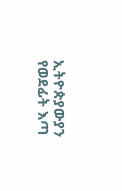ኢትዮጵያውያን የወደፊት እጣ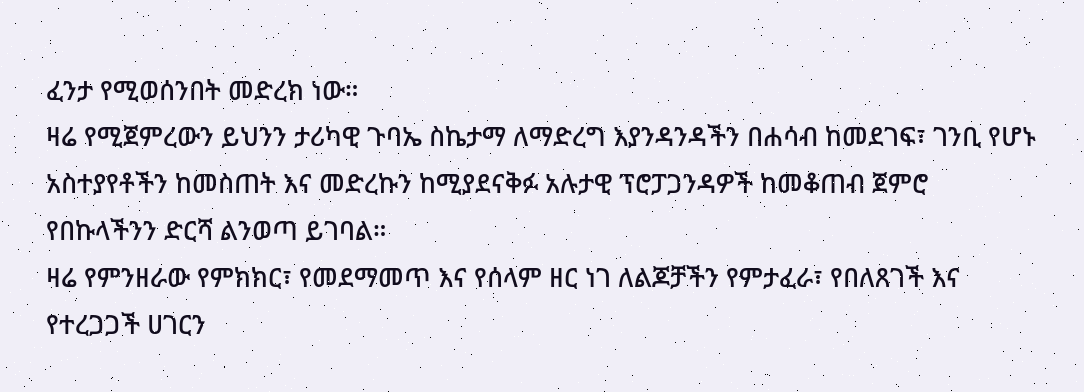ፈንታ የሚወሰንበት መድረክ ነው።
ዛሬ የሚጀምረውን ይህንን ታሪካዊ ጉባኤ ስኬታማ ለማድረግ እያንዳንዳችን በሐሳብ ከመደገፍ፣ ገንቢ የሆኑ አስተያየቶችን ከመስጠት እና መድረኩን ከሚያደናቅፉ አሉታዊ ፕሮፓጋንዳዎች ከመቆጠብ ጀምሮ የበኩላችንን ድርሻ ልንወጣ ይገባል።
ዛሬ የምንዘራው የምክክር፣ የመደማመጥ እና የሰላም ዘር ነገ ለልጆቻችን የምታፈራ፣ የበለጸገች እና የተረጋጋች ሀገርን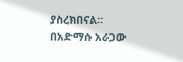ያስረክበናል።
በአድማሱ አራጋው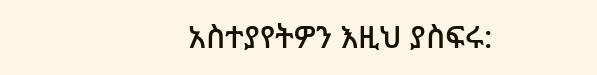አስተያየትዎን እዚህ ያስፍሩ: